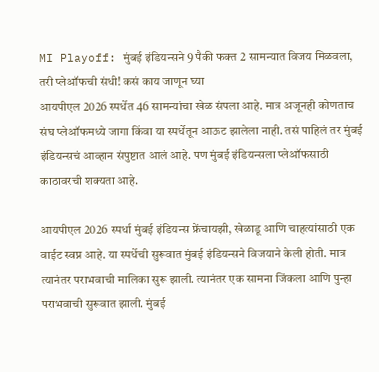MI Playoff: मुंबई इंडियन्सने 9 पैकी फक्त 2 सामन्यात विजय मिळवला, तरी प्लेऑफची संधी! कसं काय जाणून घ्या
आयपीएल 2026 स्पर्धेत 46 सामन्यांचा खेळ संपला आहे. मात्र अजूनही कोणताच संघ प्लेऑफमध्ये जागा किंवा या स्पर्धेतून आऊट झालेला नाही. तसं पाहिलं तर मुंबई इंडियन्सचं आव्हान संपुष्टात आलं आहे. पण मुंबई इंडियन्सला प्लेऑफसाठी काठावरची शक्यता आहे.

आयपीएल 2026 स्पर्धा मुंबई इंडियन्स फ्रेंचायझी, खेळाडू आणि चाहत्यांसाठी एक वाईट स्वप्न आहे. या स्पर्धेची सुरूवात मुंबई इंडियन्सने विजयाने केली होती. मात्र त्यानंतर पराभवाची मालिका सुरू झाली. त्यानंतर एक सामना जिंकला आणि पुन्हा पराभवाची सुरूवात झाली. मुंबई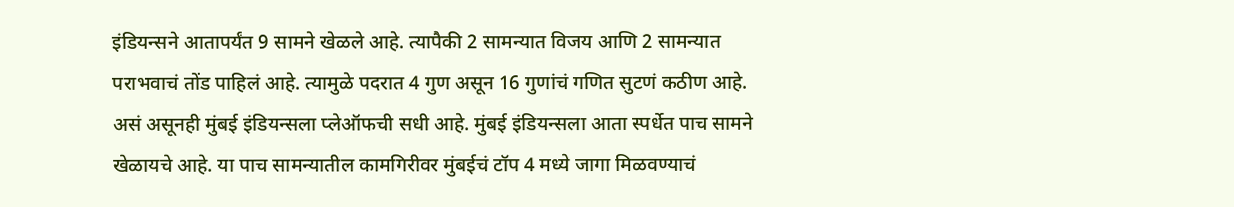इंडियन्सने आतापर्यंत 9 सामने खेळले आहे. त्यापैकी 2 सामन्यात विजय आणि 2 सामन्यात पराभवाचं तोंड पाहिलं आहे. त्यामुळे पदरात 4 गुण असून 16 गुणांचं गणित सुटणं कठीण आहे. असं असूनही मुंबई इंडियन्सला प्लेऑफची सधी आहे. मुंबई इंडियन्सला आता स्पर्धेत पाच सामने खेळायचे आहे. या पाच सामन्यातील कामगिरीवर मुंबईचं टॉप 4 मध्ये जागा मिळवण्याचं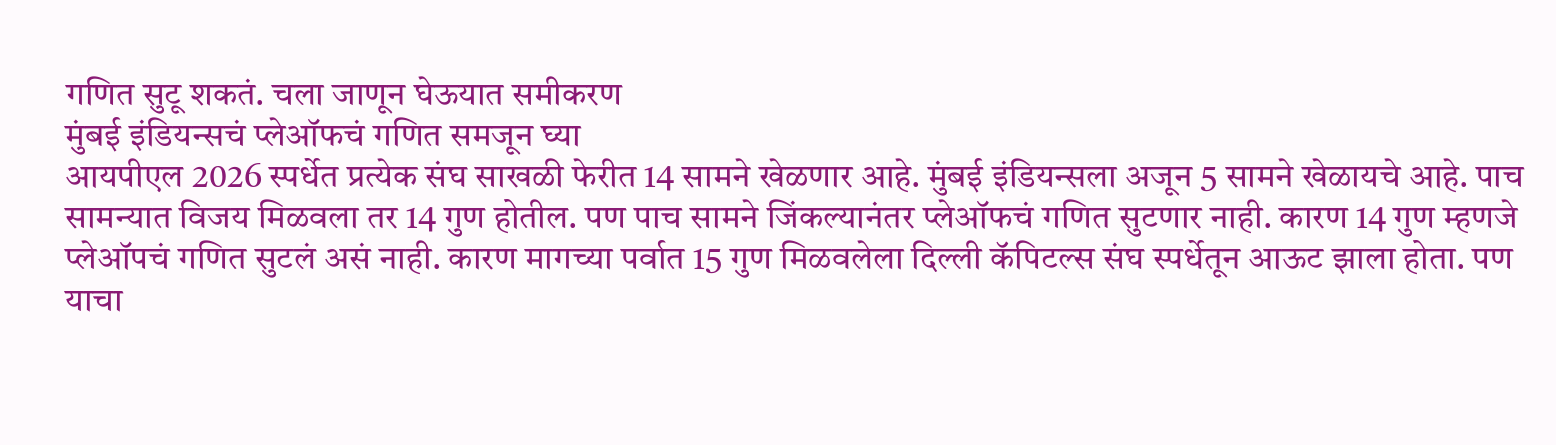गणित सुटू शकतं. चला जाणून घेऊयात समीकरण
मुंबई इंडियन्सचं प्लेऑफचं गणित समजून घ्या
आयपीएल 2026 स्पर्धेत प्रत्येक संघ साखळी फेरीत 14 सामने खेळणार आहे. मुंबई इंडियन्सला अजून 5 सामने खेळायचे आहे. पाच सामन्यात विजय मिळवला तर 14 गुण होतील. पण पाच सामने जिंकल्यानंतर प्लेऑफचं गणित सुटणार नाही. कारण 14 गुण म्हणजे प्लेऑपचं गणित सुटलं असं नाही. कारण मागच्या पर्वात 15 गुण मिळवलेला दिल्ली कॅपिटल्स संघ स्पर्धेतून आऊट झाला होता. पण याचा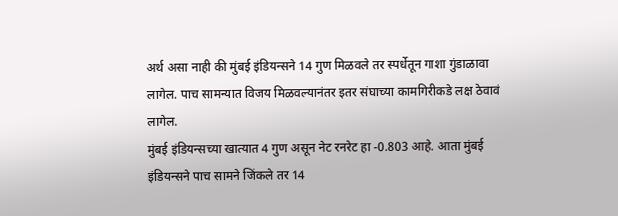अर्थ असा नाही की मुंबई इंडियन्सने 14 गुण मिळवले तर स्पर्धेतून गाशा गुंडाळावा लागेल. पाच सामन्यात विजय मिळवल्यानंतर इतर संघाच्या कामगिरीकडे लक्ष ठेवावं लागेल.
मुंबई इंडियन्सच्या खात्यात 4 गुण असून नेट रनरेट हा -0.803 आहे. आता मुंबई इंडियन्सने पाच सामने जिंकले तर 14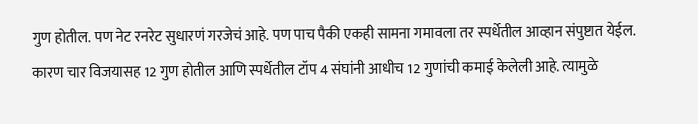गुण होतील. पण नेट रनरेट सुधारणं गरजेचं आहे. पण पाच पैकी एकही सामना गमावला तर स्पर्धेतील आव्हान संपुष्टात येईल. कारण चार विजयासह 12 गुण होतील आणि स्पर्धेतील टॉप 4 संघांनी आधीच 12 गुणांची कमाई केलेली आहे. त्यामुळे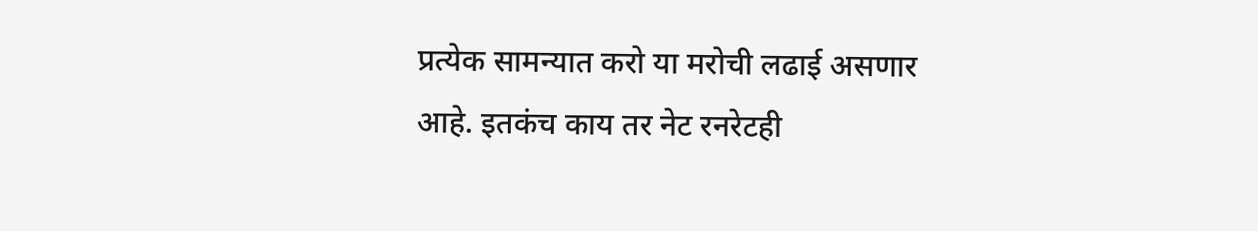प्रत्येक सामन्यात करो या मरोची लढाई असणार आहे. इतकंच काय तर नेट रनरेटही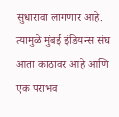सुधारावा लागणार आहे. त्यामुळे मुंबई इंडियन्स संघ आता काठावर आहे आणि एक पराभव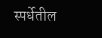स्पर्धेतील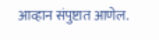आव्हान संपुष्टात आणेल.